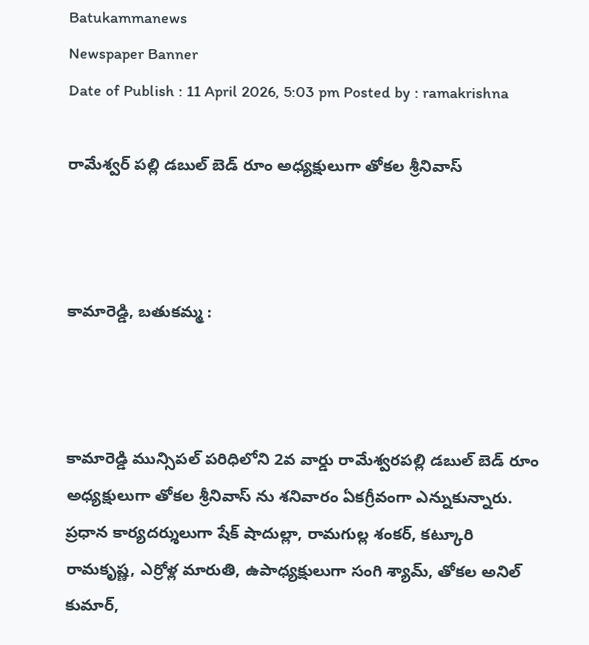Batukammanews
Newspaper Banner
Date of Publish : 11 April 2026, 5:03 pm Posted by : ramakrishna

రామేశ్వర్ పల్లి డబుల్ బెడ్ రూం అధ్యక్షులుగా తోకల శ్రీనివాస్



కామారెడ్డి, బతుకమ్మ :



కామారెడ్డి మున్సిపల్ పరిధిలోని 2వ వార్డు రామేశ్వరపల్లి డబుల్ బెడ్ రూం అధ్యక్షులుగా తోకల శ్రీనివాస్ ను శనివారం ఏకగ్రీవంగా ఎన్నుకున్నారు. ప్రధాన కార్యదర్శులుగా షేక్ షాదుల్లా, రామగుల్ల శంకర్, కట్కూరి రామకృష్ణ, ఎర్రోళ్ల మారుతి, ఉపాధ్యక్షులుగా సంగి శ్యామ్, తోకల అనిల్ కుమార్,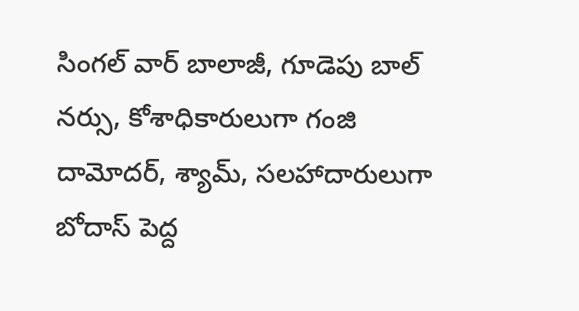సింగల్ వార్ బాలాజీ, గూడెపు బాల్ నర్సు, కోశాధికారులుగా గంజి దామోదర్, శ్యామ్, సలహాదారులుగా బోదాస్ పెద్ద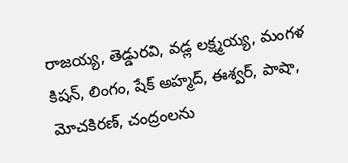రాజయ్య, తెడ్డురవి, వడ్ల లక్ష్మయ్య, మంగళ కిషన్, లింగం, షేక్ అహ్మద్, ఈశ్వర్, పాషా, మోచకిరణ్, చంద్రంలను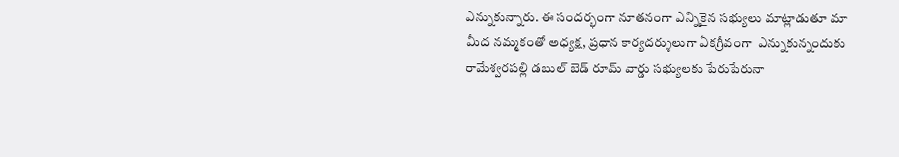ఎన్నుకున్నారు. ఈ సందర్భంగా నూతనంగా ఎన్నికైన సభ్యులు మాట్లాడుతూ మా మీద నమ్మకంతో అధ్యక్ష, ప్రధాన కార్యదర్శులుగా ఏకగ్రీవంగా  ఎన్నుకున్నందుకు రామేశ్వరపల్లి డబుల్ బెడ్ రూమ్ వార్డు సభ్యులకు పేరుపేరునా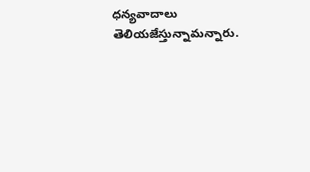ధన్యవాదాలు తెలియజేస్తున్నామన్నారు.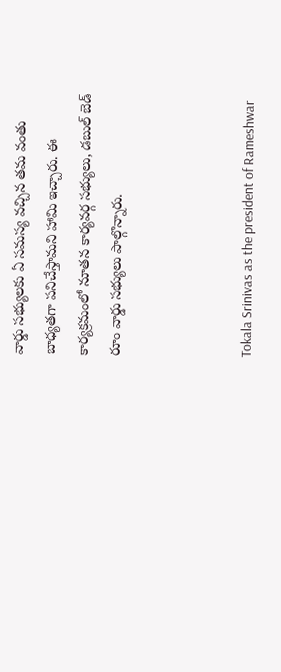వార్డు సభ్యులకు ఏ సమస్య వచ్చిన తమ వంతు బాధ్యతగా పనిచేస్తామని హామి ఇచ్చారు. ఈ కార్యక్రమంలో నూతన కార్యవర్గ సభ్యులు, డబుల్ బెడ్ రూం వార్డు సభ్యులు పాల్గొన్నారు.



Tokala Srinivas as the president of Rameshwar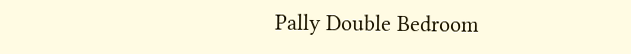Pally Double Bedroom